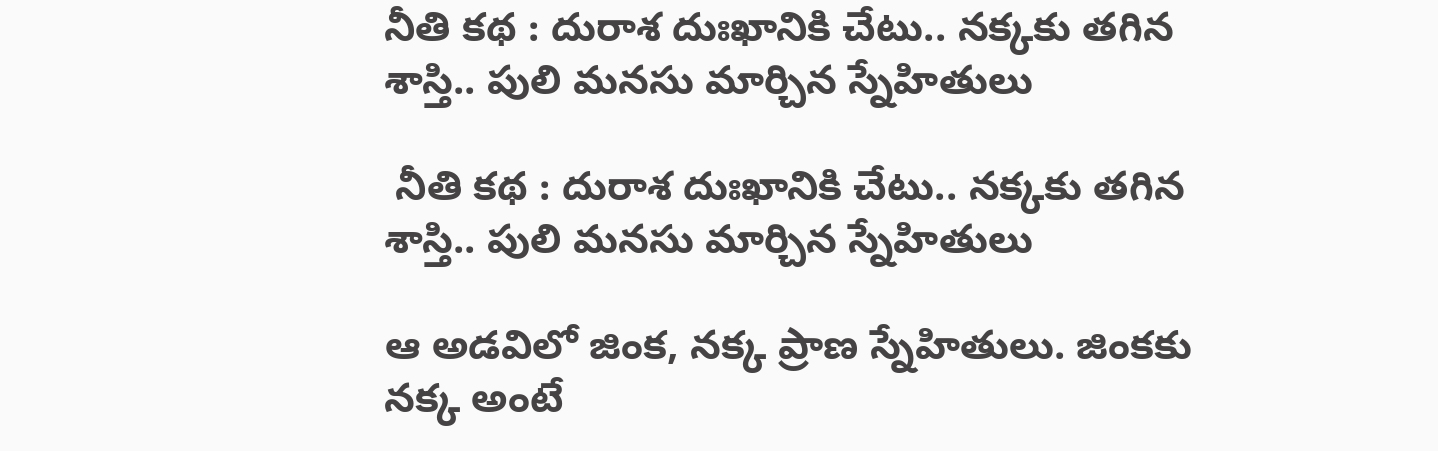నీతి కథ : దురాశ దుఃఖానికి చేటు.. నక్కకు తగిన శాస్తి.. పులి మనసు మార్చిన స్నేహితులు

 నీతి కథ : దురాశ దుఃఖానికి చేటు.. నక్కకు తగిన శాస్తి.. పులి మనసు మార్చిన స్నేహితులు

ఆ అడవిలో జింక, నక్క ప్రాణ స్నేహితులు. జింకకు నక్క అంటే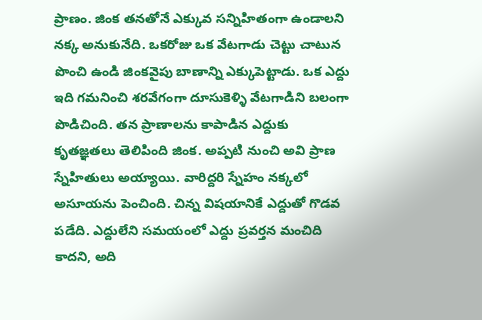ప్రాణం. జింక తనతోనే ఎక్కువ సన్నిహితంగా ఉండాలని నక్క అనుకునేది. ఒకరోజు ఒక వేటగాడు చెట్టు చాటున పొంచి ఉండి జింకవైపు బాణాన్ని ఎక్కుపెట్టాడు. ఒక ఎద్దు ఇది గమనించి శరవేగంగా దూసుకెళ్ళి వేటగాడిని బలంగా పొడిచింది. తన ప్రాణాలను కాపాడిన ఎద్దుకు కృతజ్ఞతలు తెలిపింది జింక. అప్పటి నుంచి అవి ప్రాణ స్నేహితులు అయ్యాయి. వారిద్దరి స్నేహం నక్కలో అసూయను పెంచింది. చిన్న విషయానికే ఎద్దుతో గొడవ పడేది. ఎద్దులేని సమయంలో ఎద్దు ప్రవర్తన మంచిది కాదని, అది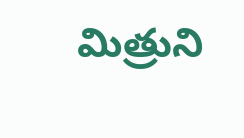మిత్రుని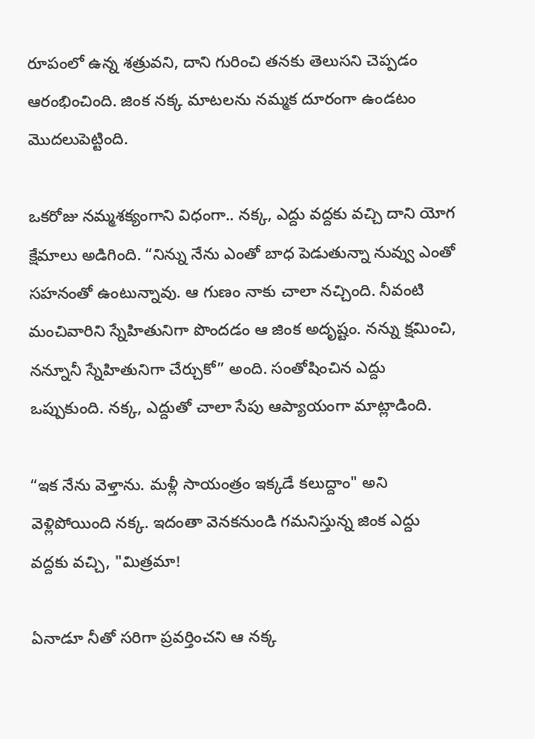రూపంలో ఉన్న శత్రువని, దాని గురించి తనకు తెలుసని చెప్పడం ఆరంభించింది. జింక నక్క మాటలను నమ్మక దూరంగా ఉండటం మొదలుపెట్టింది.

ఒకరోజు నమ్మశక్యంగాని విధంగా.. నక్క, ఎద్దు వద్దకు వచ్చి దాని యోగ క్షేమాలు అడిగింది. “నిన్ను నేను ఎంతో బాధ పెడుతున్నా నువ్వు ఎంతో సహనంతో ఉంటున్నావు. ఆ గుణం నాకు చాలా నచ్చింది. నీవంటి మంచివారిని స్నేహితునిగా పొందడం ఆ జింక అదృష్టం. నన్ను క్షమించి, నన్నూనీ స్నేహితునిగా చేర్చుకో” అంది. సంతోషించిన ఎద్దు ఒప్పుకుంది. నక్క, ఎద్దుతో చాలా సేపు ఆప్యాయంగా మాట్లాడింది.

“ఇక నేను వెళ్తాను. మళ్లీ సాయంత్రం ఇక్కడే కలుద్దాం" అని వెళ్లిపోయింది నక్క. ఇదంతా వెనకనుండి గమనిస్తున్న జింక ఎద్దు వద్దకు వచ్చి, "మిత్రమా!

ఏనాడూ నీతో సరిగా ప్రవర్తించని ఆ నక్క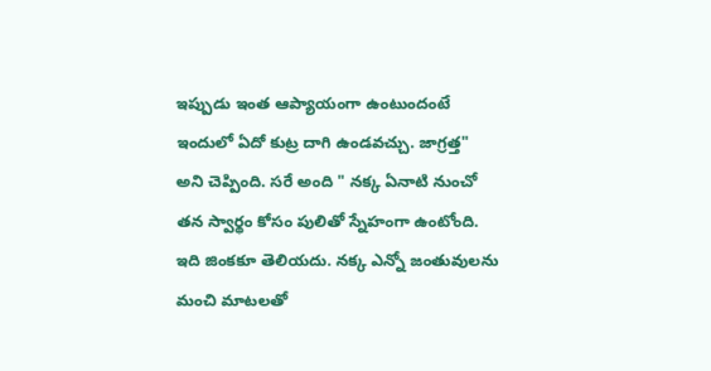ఇప్పుడు ఇంత ఆప్యాయంగా ఉంటుందంటే ఇందులో ఏదో కుట్ర దాగి ఉండవచ్చు. జాగ్రత్త" అని చెప్పింది. సరే అంది " నక్క ఏనాటి నుంచో తన స్వార్థం కోసం పులితో స్నేహంగా ఉంటోంది. ఇది జింకకూ తెలియదు. నక్క ఎన్నో జంతువులను మంచి మాటలతో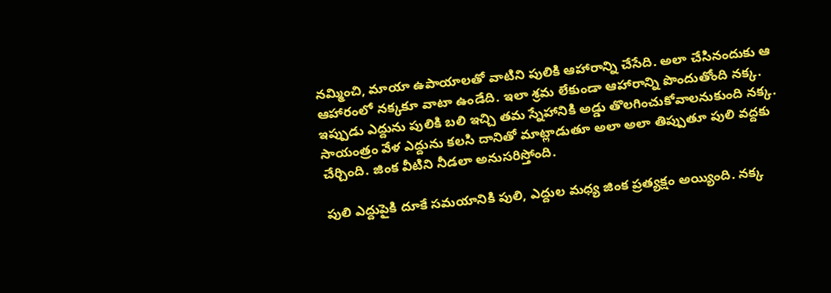నమ్మించి, మాయా ఉపాయాలతో వాటిని పులికి ఆహారాన్ని చేసేది. అలా చేసినందుకు ఆ ఆహారంలో నక్కకూ వాటా ఉండేది. ఇలా శ్రమ లేకుండా ఆహారాన్ని పొందుతోంది నక్క. ఇప్పుడు ఎద్దును పులికి బలి ఇచ్చి తమ స్నేహానికి అడ్డు తొలగించుకోవాలనుకుంది నక్క. సాయంత్రం వేళ ఎద్దును కలసి దానితో మాట్లాడుతూ అలా అలా తిప్పుతూ పులి వద్దకు చేర్చింది. జింక వీటిని నీడలా అనుసరిస్తోంది.

పులి ఎద్దుపైకి దూకే సమయానికి పులి, ఎద్దుల మధ్య జింక ప్రత్యక్షం అయ్యింది. నక్క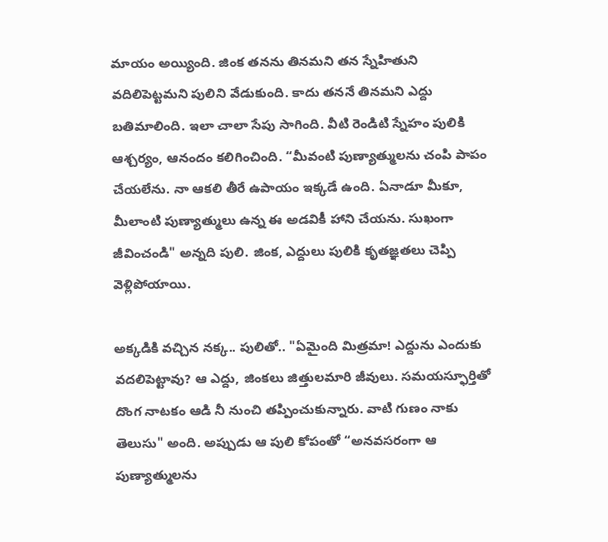మాయం అయ్యింది. జింక తనను తినమని తన స్నేహితుని వదిలిపెట్టమని పులిని వేడుకుంది. కాదు తననే తినమని ఎద్దు బతిమాలింది. ఇలా చాలా సేపు సాగింది. వీటి రెండిటి స్నేహం పులికి ఆశ్చర్యం, ఆనందం కలిగించింది. “మీవంటి పుణ్యాత్ములను చంపి పాపం చేయలేను. నా ఆకలి తీరే ఉపాయం ఇక్కడే ఉంది. ఏనాడూ మీకూ, మీలాంటి పుణ్యాత్ములు ఉన్న ఈ అడవికీ హాని చేయను. సుఖంగా జీవించండి" అన్నది పులి. జింక, ఎద్దులు పులికి కృతజ్ఞతలు చెప్పి వెళ్లిపోయాయి.

అక్కడికి వచ్చిన నక్క.. పులితో.. "ఏమైంది మిత్రమా! ఎద్దును ఎందుకు వదలిపెట్టావు? ఆ ఎద్దు, జింకలు జిత్తులమారి జీవులు. సమయస్ఫూర్తితో దొంగ నాటకం ఆడి నీ నుంచి తప్పించుకున్నారు. వాటి గుణం నాకు తెలుసు" అంది. అప్పుడు ఆ పులి కోపంతో “అనవసరంగా ఆ పుణ్యాత్ములను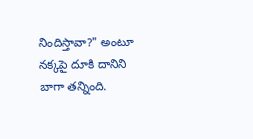నిందిస్తావా?" అంటూ నక్కపై దూకి దానిని బాగా తన్నింది.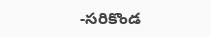-సరికొండ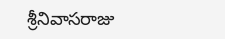శ్రీనివాసరాజు